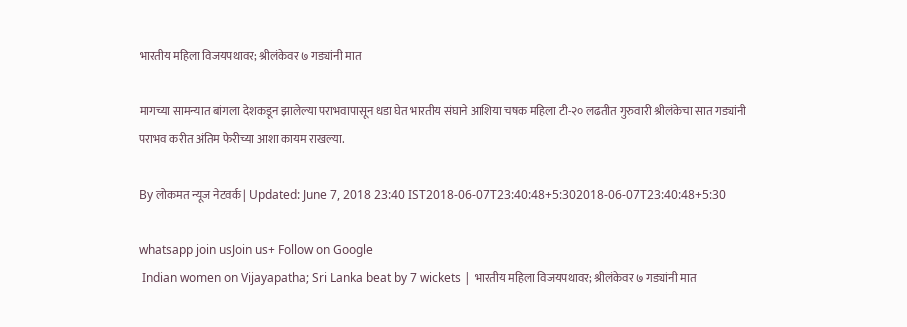भारतीय महिला विजयपथावर; श्रीलंकेवर ७ गड्यांनी मात

मागच्या सामन्यात बांगला देशकडून झालेल्या पराभवापासून धडा घेत भारतीय संघाने आशिया चषक महिला टी-२० लढतीत गुरुवारी श्रीलंकेचा सात गड्यांनी पराभव करीत अंतिम फेरीच्या आशा कायम राखल्या.

By लोकमत न्यूज नेटवर्क | Updated: June 7, 2018 23:40 IST2018-06-07T23:40:48+5:302018-06-07T23:40:48+5:30

whatsapp join usJoin us+ Follow on Google
 Indian women on Vijayapatha; Sri Lanka beat by 7 wickets | भारतीय महिला विजयपथावर; श्रीलंकेवर ७ गड्यांनी मात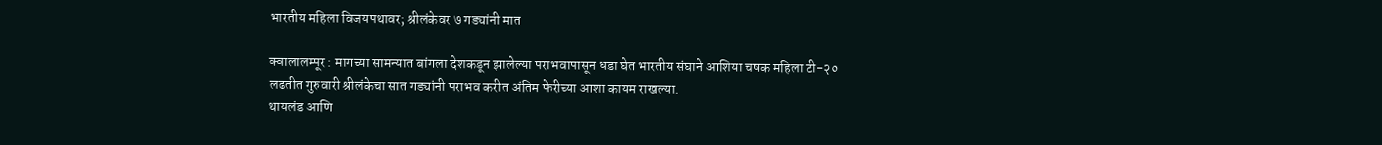भारतीय महिला विजयपथावर; श्रीलंकेवर ७ गड्यांनी मात

क्वालालम्पूर : मागच्या सामन्यात बांगला देशकडून झालेल्या पराभवापासून धडा घेत भारतीय संघाने आशिया चषक महिला टी-२० लढतीत गुरुवारी श्रीलंकेचा सात गड्यांनी पराभव करीत अंतिम फेरीच्या आशा कायम राखल्या.
थायलंड आणि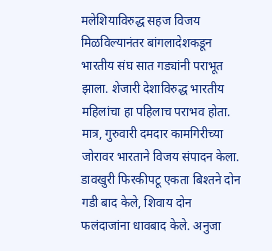मलेशियाविरुद्ध सहज विजय मिळविल्यानंतर बांगलादेशकडून भारतीय संघ सात गड्यांनी पराभूत झाला. शेजारी देशाविरुद्ध भारतीय महिलांचा हा पहिलाच पराभव होता. मात्र, गुरुवारी दमदार कामगिरीच्या जोरावर भारताने विजय संपादन केला. डावखुरी फिरकीपटू एकता बिश्तने दोन गडी बाद केले, शिवाय दोन फलंदाजांना धावबाद केले. अनुजा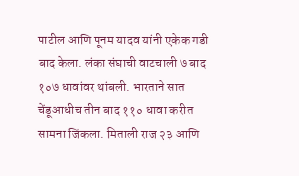पाटील आणि पूनम यादव यांनी एकेक गडी बाद केला. लंका संघाची वाटचाली ७ बाद १०७ धावांवर थांबली. भारताने सात चेंडूआधीच तीन बाद ११० धावा करीत सामना जिंकला. मिताली राज २३ आणि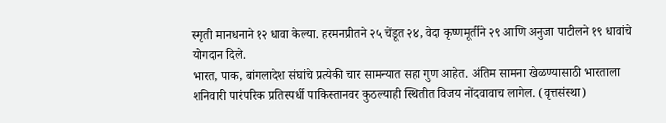स्मृती मानधनाने १२ धावा केल्या. हरमनप्रीतने २५ चेंडूत २४, वेदा कृष्णमूर्तीने २९ आणि अनुजा पाटीलने १९ धावांचे योगदान दिले.
भारत, पाक, बांगलादेश संघांचे प्रत्येकी चार सामन्यात सहा गुण आहेत. अंतिम सामना खेळण्यासाठी भारताला शनिवारी पारंपरिक प्रतिस्पर्धी पाकिस्तानवर कुठल्याही स्थितीत विजय नोंदवावाच लागेल. (वृत्तसंस्था)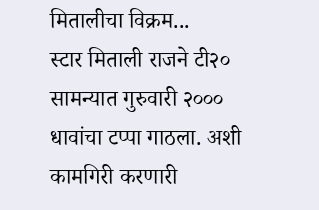मितालीचा विक्रम...
स्टार मिताली राजने टी२० सामन्यात गुरुवारी २००० धावांचा टप्पा गाठला. अशी कामगिरी करणारी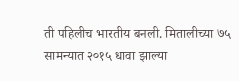ती पहिलीच भारतीय बनली. मितालीच्या ७५ सामन्यात २०१५ धावा झाल्या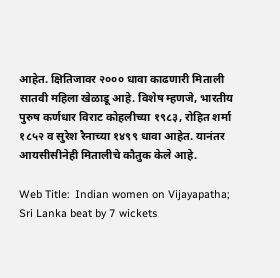आहेत. क्षितिजावर २००० धावा काढणारी मिताली सातवी महिला खेळाडू आहे. विशेष म्हणजे, भारतीय पुरुष कर्णधार विराट कोहलीच्या १९८३, रोहित शर्मा १८५२ व सुरेश रैनाच्या १४९९ धावा आहेत. यानंतर आयसीसीनेही मितालीचे कौतुक केले आहे.

Web Title:  Indian women on Vijayapatha; Sri Lanka beat by 7 wickets